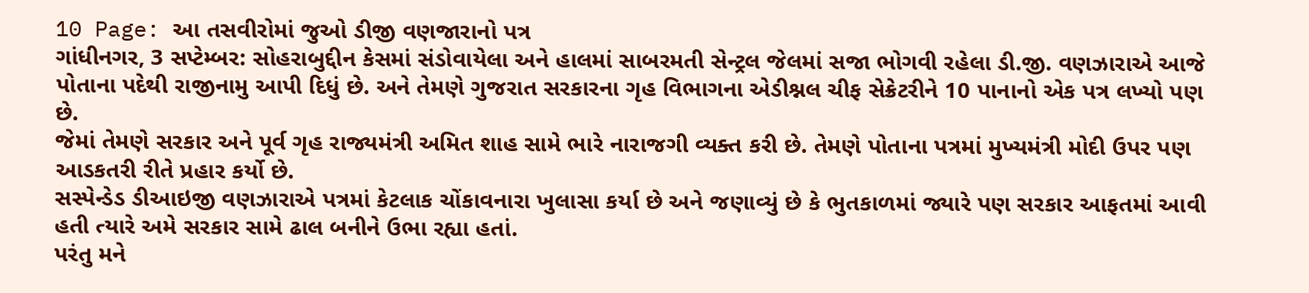10 Page: આ તસવીરોમાં જુઓ ડીજી વણજારાનો પત્ર
ગાંધીનગર, 3 સપ્ટેમ્બર: સોહરાબુદ્દીન કેસમાં સંડોવાયેલા અને હાલમાં સાબરમતી સેન્ટ્રલ જેલમાં સજા ભોગવી રહેલા ડી.જી. વણઝારાએ આજે પોતાના પદેથી રાજીનામુ આપી દિધું છે. અને તેમણે ગુજરાત સરકારના ગૃહ વિભાગના એડીશ્નલ ચીફ સેક્રેટરીને 10 પાનાનો એક પત્ર લખ્યો પણ છે.
જેમાં તેમણે સરકાર અને પૂર્વ ગૃહ રાજ્યમંત્રી અમિત શાહ સામે ભારે નારાજગી વ્યક્ત કરી છે. તેમણે પોતાના પત્રમાં મુખ્યમંત્રી મોદી ઉપર પણ આડકતરી રીતે પ્રહાર કર્યો છે.
સસ્પેન્ડેડ ડીઆઇજી વણઝારાએ પત્રમાં કેટલાક ચોંકાવનારા ખુલાસા કર્યા છે અને જણાવ્યું છે કે ભુતકાળમાં જ્યારે પણ સરકાર આફતમાં આવી હતી ત્યારે અમે સરકાર સામે ઢાલ બનીને ઉભા રહ્યા હતાં.
પરંતુ મને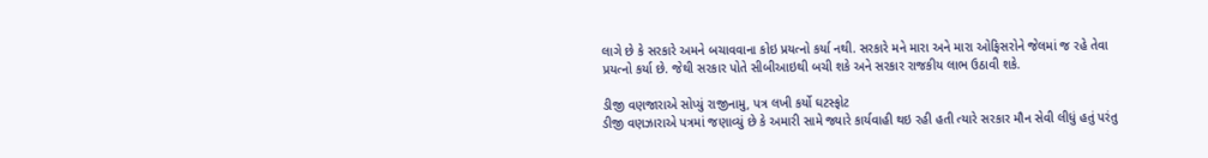લાગે છે કે સરકારે અમને બચાવવાના કોઇ પ્રયત્નો કર્યા નથી. સરકારે મને મારા અને મારા ઓફિસરોને જેલમાં જ રહે તેવા પ્રયત્નો કર્યા છે. જેથી સરકાર પોતે સીબીઆઇથી બચી શકે અને સરકાર રાજકીય લાભ ઉઠાવી શકે.

ડીજી વણજારાએ સોપ્યું રાજીનામુ, પત્ર લખી કર્યો ઘટસ્ફોટ
ડીજી વણઝારાએ પત્રમાં જણાવ્યું છે કે અમારી સામે જ્યારે કાર્યવાહી થઇ રહી હતી ત્યારે સરકાર મૌન સેવી લીધું હતું પરંતુ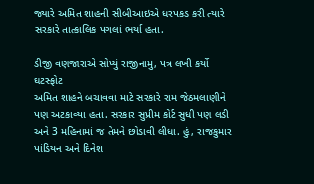જ્યારે અમિત શાહની સીબીઆઇએ ધરપકડ કરી ત્યારે સરકારે તાત્કાલિક પગલાં ભર્યા હતા.

ડીજી વણજારાએ સોપ્યું રાજીનામુ, પત્ર લખી કર્યો ઘટસ્ફોટ
અમિત શાહને બચાવવા માટે સરકારે રામ જેઠમલાણીને પણ અટકાવ્યા હતા. સરકાર સુપ્રીમ કોર્ટ સુધી પણ લડી અને 3 મહિનામાં જ તેમને છોડાવી લીધા. હું, રાજકુમાર પાંડિયન અને દિનેશ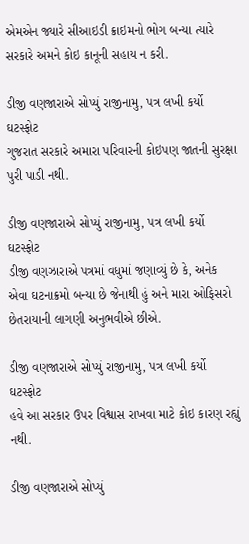એમએન જ્યારે સીઆઇડી ક્રાઇમનો ભોગ બન્યા ત્યારે સરકારે અમને કોઇ કાનૂની સહાય ન કરી.

ડીજી વણજારાએ સોપ્યું રાજીનામુ, પત્ર લખી કર્યો ઘટસ્ફોટ
ગુજરાત સરકારે અમારા પરિવારની કોઇપણ જાતની સુરક્ષા પુરી પાડી નથી.

ડીજી વણજારાએ સોપ્યું રાજીનામુ, પત્ર લખી કર્યો ઘટસ્ફોટ
ડીજી વણઝારાએ પત્રમાં વધુમાં જણાવ્યું છે કે, અનેક એવા ઘટનાક્રમો બન્યા છે જેનાથી હું અને મારા ઓફિસરો છેતરાયાની લાગણી અનુભવીએ છીએ.

ડીજી વણજારાએ સોપ્યું રાજીનામુ, પત્ર લખી કર્યો ઘટસ્ફોટ
હવે આ સરકાર ઉપર વિશ્વાસ રાખવા માટે કોઇ કારણ રહ્યું નથી.

ડીજી વણજારાએ સોપ્યું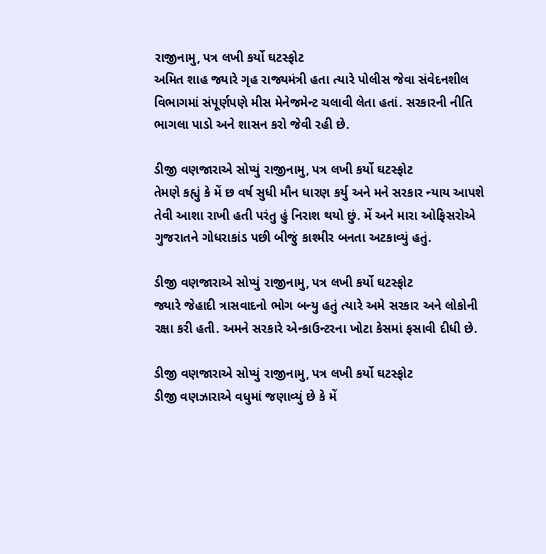રાજીનામુ, પત્ર લખી કર્યો ઘટસ્ફોટ
અમિત શાહ જ્યારે ગૃહ રાજ્યમંત્રી હતા ત્યારે પોલીસ જેવા સંવેદનશીલ વિભાગમાં સંપૂર્ણપણે મીસ મેનેજમેન્ટ ચલાવી લેતા હતાં. સરકારની નીતિ ભાગલા પાડો અને શાસન કરો જેવી રહી છે.

ડીજી વણજારાએ સોપ્યું રાજીનામુ, પત્ર લખી કર્યો ઘટસ્ફોટ
તેમણે કહ્યું કે મેં છ વર્ષ સુધી મૌન ધારણ કર્યુ અને મને સરકાર ન્યાય આપશે તેવી આશા રાખી હતી પરંતુ હું નિરાશ થયો છું. મેં અને મારા ઓફિસરોએ ગુજરાતને ગોધરાકાંડ પછી બીજું કાશ્મીર બનતા અટકાવ્યું હતું.

ડીજી વણજારાએ સોપ્યું રાજીનામુ, પત્ર લખી કર્યો ઘટસ્ફોટ
જ્યારે જેહાદી ત્રાસવાદનો ભોગ બન્યુ હતું ત્યારે અમે સરકાર અને લોકોની રક્ષા કરી હતી. અમને સરકારે એન્કાઉન્ટરના ખોટા કેસમાં ફસાવી દીધી છે.

ડીજી વણજારાએ સોપ્યું રાજીનામુ, પત્ર લખી કર્યો ઘટસ્ફોટ
ડીજી વણઝારાએ વધુમાં જણાવ્યું છે કે મેં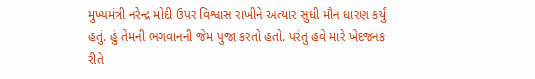મુખ્યમંત્રી નરેન્દ્ર મોદી ઉપર વિશ્વાસ રાખીને અત્યાર સુધી મૌન ધારણ કર્યું હતું. હું તેમની ભગવાનની જેમ પુજા કરતો હતો. પરંતુ હવે મારે ખેદજનક રીતે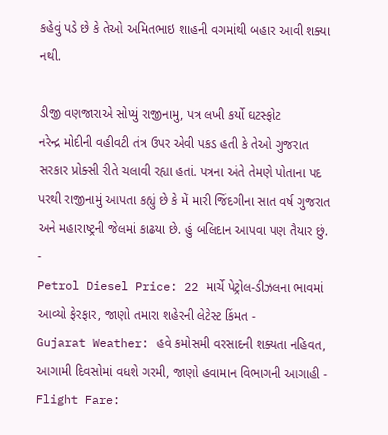કહેવું પડે છે કે તેઓ અમિતભાઇ શાહની વગમાંથી બહાર આવી શક્યા નથી.

ડીજી વણજારાએ સોપ્યું રાજીનામુ, પત્ર લખી કર્યો ઘટસ્ફોટ
નરેન્દ્ર મોદીની વહીવટી તંત્ર ઉપર એવી પકડ હતી કે તેઓ ગુજરાત સરકાર પ્રોક્સી રીતે ચલાવી રહ્યા હતાં. પત્રના અંતે તેમણે પોતાના પદ પરથી રાજીનામું આપતા કહ્યું છે કે મેં મારી જિંદગીના સાત વર્ષ ગુજરાત અને મહારાષ્ટ્રની જેલમાં કાઢયા છે. હું બલિદાન આપવા પણ તૈયાર છું.
-
Petrol Diesel Price: 22 માર્ચે પેટ્રોલ-ડીઝલના ભાવમાં આવ્યો ફેરફાર, જાણો તમારા શહેરની લેટેસ્ટ કિંમત -
Gujarat Weather: હવે કમોસમી વરસાદની શક્યતા નહિવત, આગામી દિવસોમાં વધશે ગરમી, જાણો હવામાન વિભાગની આગાહી -
Flight Fare: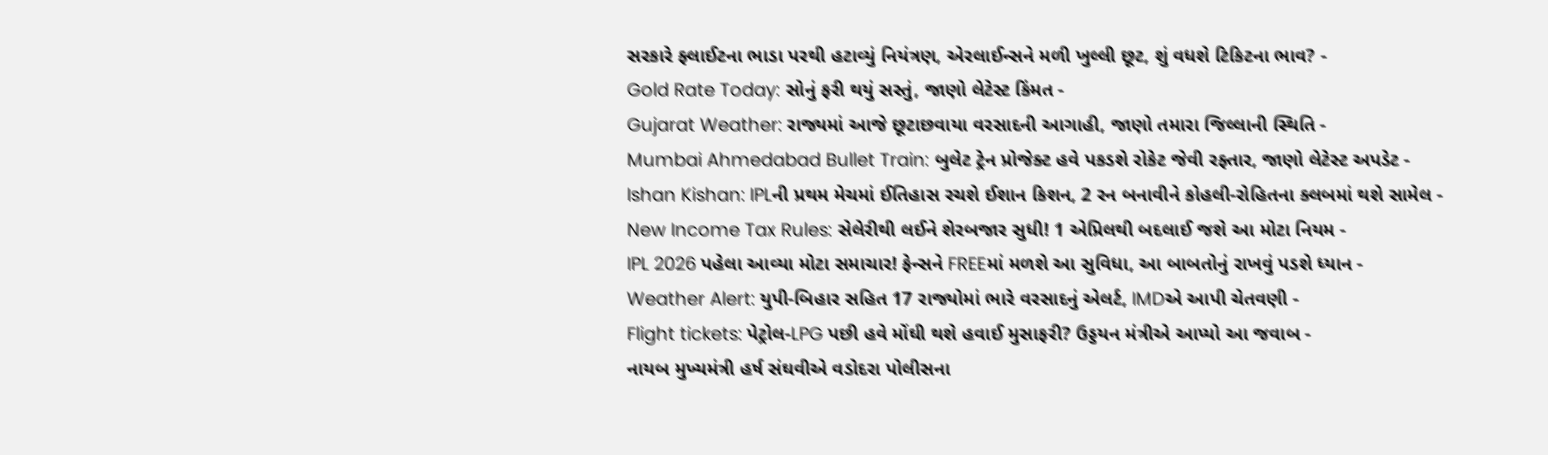સરકારે ફ્લાઈટના ભાડા પરથી હટાવ્યું નિયંત્રણ, એરલાઈન્સને મળી ખુલ્લી છૂટ, શું વધશે ટિકિટના ભાવ? -
Gold Rate Today: સોનું ફરી થયું સસ્તું, જાણો લેટેસ્ટ કિંમત -
Gujarat Weather: રાજ્યમાં આજે છૂટાછવાયા વરસાદની આગાહી, જાણો તમારા જિલ્લાની સ્થિતિ -
Mumbai Ahmedabad Bullet Train: બુલેટ ટ્રેન પ્રોજેક્ટ હવે પકડશે રોકેટ જેવી રફ્તાર, જાણો લેટેસ્ટ અપડેટ -
Ishan Kishan: IPLની પ્રથમ મેચમાં ઈતિહાસ રચશે ઈશાન કિશન, 2 રન બનાવીને કોહલી-રોહિતના ક્લબમાં થશે સામેલ -
New Income Tax Rules: સેલેરીથી લઈને શેરબજાર સુધી! 1 એપ્રિલથી બદલાઈ જશે આ મોટા નિયમ -
IPL 2026 પહેલા આવ્યા મોટા સમાચાર! ફેન્સને FREEમાં મળશે આ સુવિધા, આ બાબતોનું રાખવું પડશે ધ્યાન -
Weather Alert: યુપી-બિહાર સહિત 17 રાજ્યોમાં ભારે વરસાદનું એલર્ટ, IMDએ આપી ચેતવણી -
Flight tickets: પેટ્રોલ-LPG પછી હવે મોંઘી થશે હવાઈ મુસાફરી? ઉડ્ડયન મંત્રીએ આપ્યો આ જવાબ -
નાયબ મુખ્યમંત્રી હર્ષ સંઘવીએ વડોદરા પોલીસના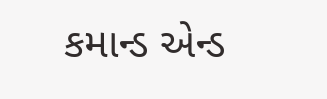કમાન્ડ એન્ડ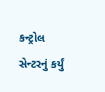કન્ટ્રોલ સેન્ટરનું કર્યું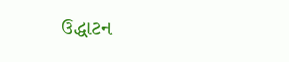ઉદ્ધાટન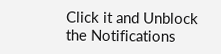Click it and Unblock the Notifications